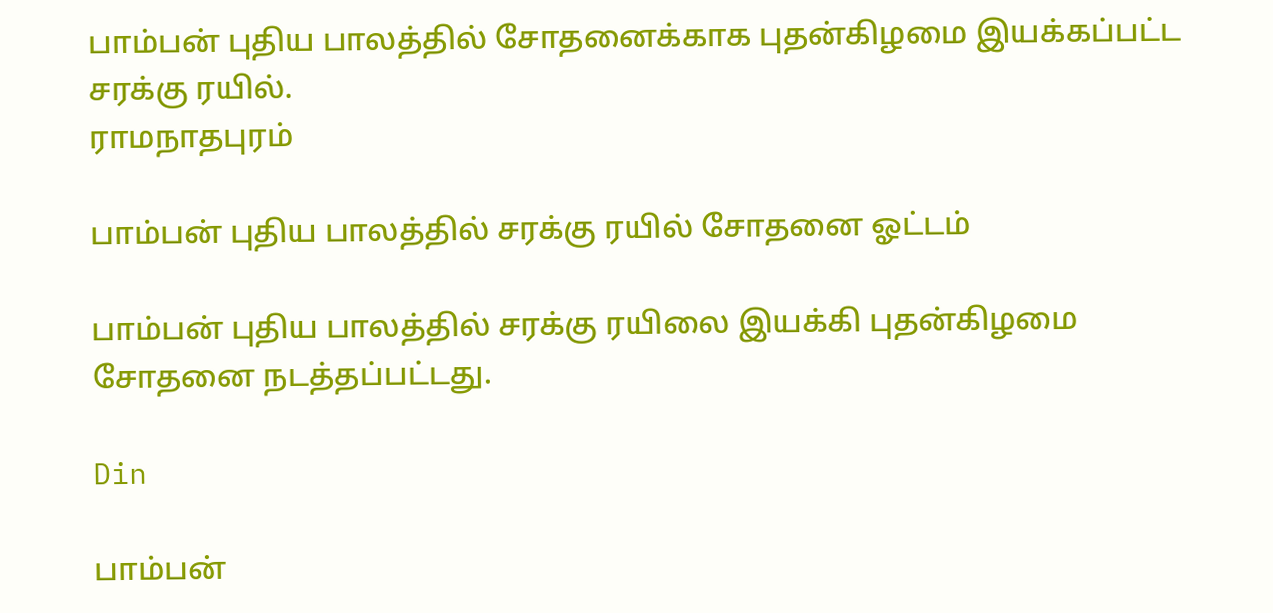பாம்பன் புதிய பாலத்தில் சோதனைக்காக புதன்கிழமை இயக்கப்பட்ட சரக்கு ரயில்.
ராமநாதபுரம்

பாம்பன் புதிய பாலத்தில் சரக்கு ரயில் சோதனை ஓட்டம்

பாம்பன் புதிய பாலத்தில் சரக்கு ரயிலை இயக்கி புதன்கிழமை சோதனை நடத்தப்பட்டது.

Din

பாம்பன்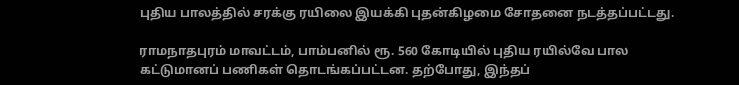புதிய பாலத்தில் சரக்கு ரயிலை இயக்கி புதன்கிழமை சோதனை நடத்தப்பட்டது.

ராமநாதபுரம் மாவட்டம், பாம்பனில் ரூ. 560 கோடியில் புதிய ரயில்வே பால கட்டுமானப் பணிகள் தொடங்கப்பட்டன. தற்போது, இந்தப்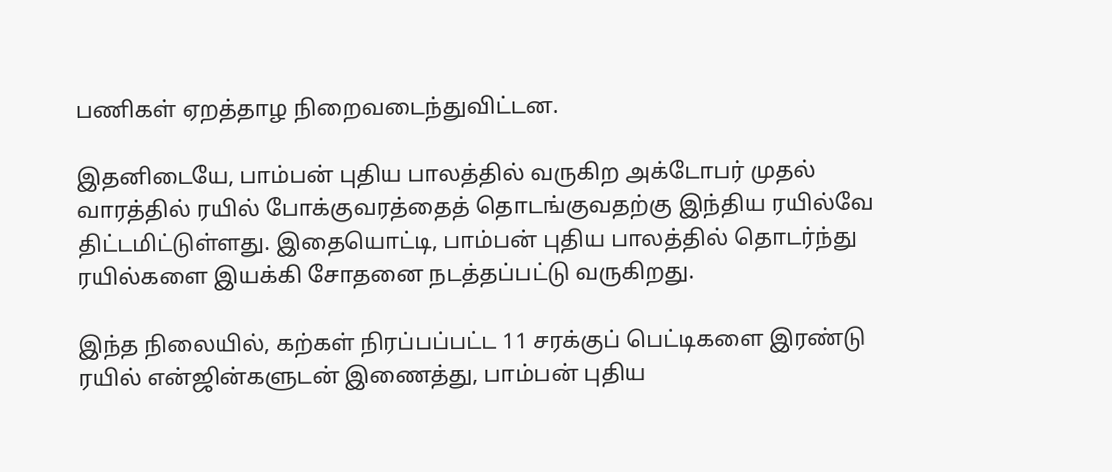பணிகள் ஏறத்தாழ நிறைவடைந்துவிட்டன.

இதனிடையே, பாம்பன் புதிய பாலத்தில் வருகிற அக்டோபர் முதல் வாரத்தில் ரயில் போக்குவரத்தைத் தொடங்குவதற்கு இந்திய ரயில்வே திட்டமிட்டுள்ளது. இதையொட்டி, பாம்பன் புதிய பாலத்தில் தொடர்ந்து ரயில்களை இயக்கி சோதனை நடத்தப்பட்டு வருகிறது.

இந்த நிலையில், கற்கள் நிரப்பப்பட்ட 11 சரக்குப் பெட்டிகளை இரண்டு ரயில் என்ஜின்களுடன் இணைத்து, பாம்பன் புதிய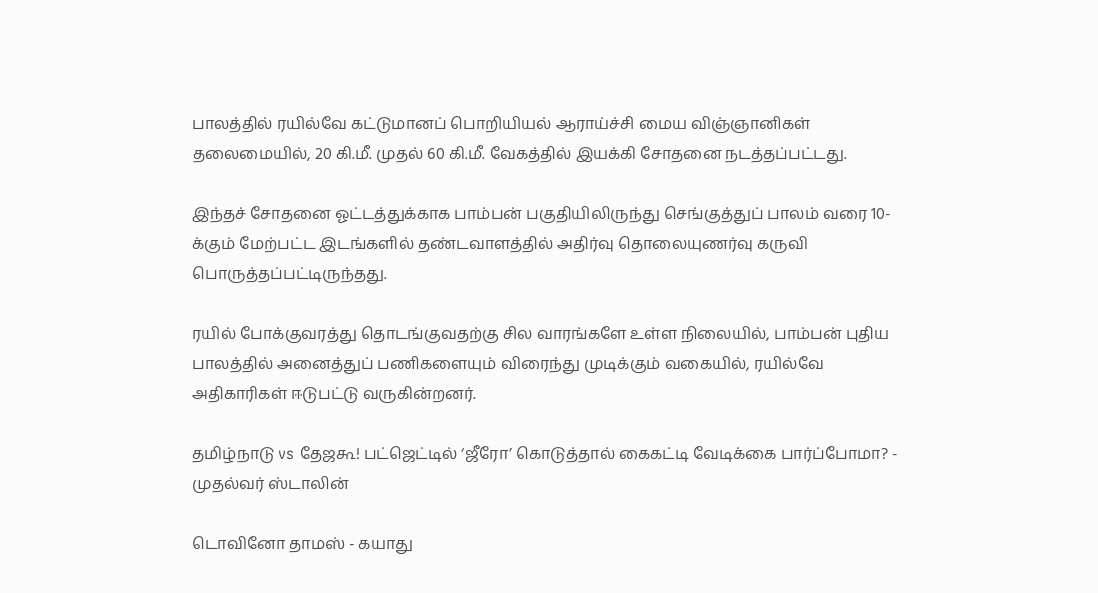பாலத்தில் ரயில்வே கட்டுமானப் பொறியியல் ஆராய்ச்சி மைய விஞ்ஞானிகள் தலைமையில், 20 கி.மீ. முதல் 60 கி.மீ. வேகத்தில் இயக்கி சோதனை நடத்தப்பட்டது.

இந்தச் சோதனை ஓட்டத்துக்காக பாம்பன் பகுதியிலிருந்து செங்குத்துப் பாலம் வரை 10-க்கும் மேற்பட்ட இடங்களில் தண்டவாளத்தில் அதிர்வு தொலையுணர்வு கருவி பொருத்தப்பட்டிருந்தது.

ரயில் போக்குவரத்து தொடங்குவதற்கு சில வாரங்களே உள்ள நிலையில், பாம்பன் புதிய பாலத்தில் அனைத்துப் பணிகளையும் விரைந்து முடிக்கும் வகையில், ரயில்வே அதிகாரிகள் ஈடுபட்டு வருகின்றனர்.

தமிழ்நாடு vs தேஜகூ! பட்ஜெட்டில் ‘ஜீரோ’ கொடுத்தால் கைகட்டி வேடிக்கை பார்ப்போமா? - முதல்வர் ஸ்டாலின்

டொவினோ தாமஸ் - கயாது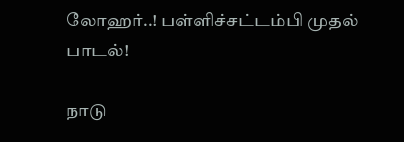லோஹர்..! பள்ளிச்சட்டம்பி முதல் பாடல்!

நாடு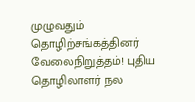முழுவதும் தொழிற்சங்கத்தினர் வேலைநிறுத்தம்! புதிய தொழிலாளர் நல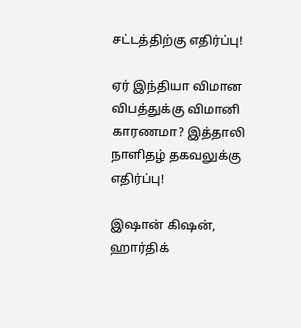சட்டத்திற்கு எதிர்ப்பு!

ஏர் இந்தியா விமான விபத்துக்கு விமானி காரணமா? இத்தாலி நாளிதழ் தகவலுக்கு எதிர்ப்பு!

இஷான் கிஷன், ஹார்திக்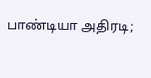பாண்டியா அதிரடி;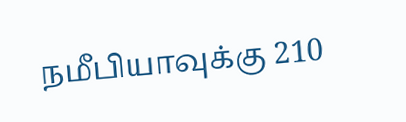நமீபியாவுக்கு 210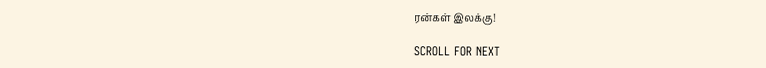ரன்கள் இலக்கு!

SCROLL FOR NEXT